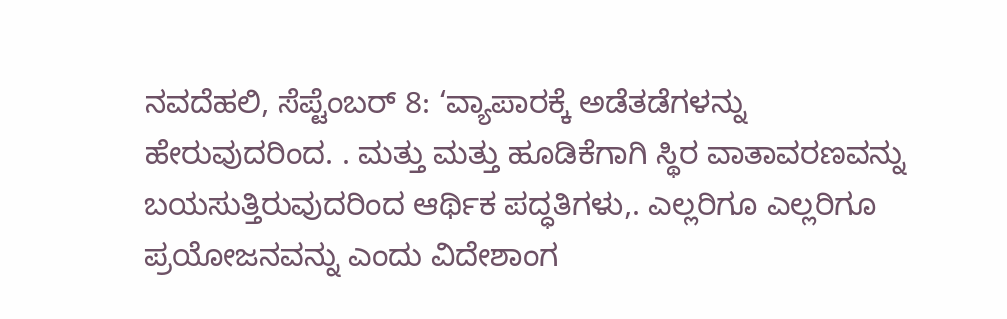ನವದೆಹಲಿ, ಸೆಪ್ಟೆಂಬರ್ 8: ‘ವ್ಯಾಪಾರಕ್ಕೆ ಅಡೆತಡೆಗಳನ್ನು ಹೇರುವುದರಿಂದ. . ಮತ್ತು ಮತ್ತು ಹೂಡಿಕೆಗಾಗಿ ಸ್ಥಿರ ವಾತಾವರಣವನ್ನು ಬಯಸುತ್ತಿರುವುದರಿಂದ ಆರ್ಥಿಕ ಪದ್ಧತಿಗಳು,. ಎಲ್ಲರಿಗೂ ಎಲ್ಲರಿಗೂ ಪ್ರಯೋಜನವನ್ನು ಎಂದು ವಿದೇಶಾಂಗ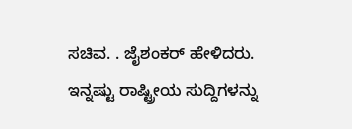ಸಚಿವ. . ಜೈಶಂಕರ್ ಹೇಳಿದರು.
ಇನ್ನಷ್ಟು ರಾಷ್ಟ್ರೀಯ ಸುದ್ದಿಗಳನ್ನು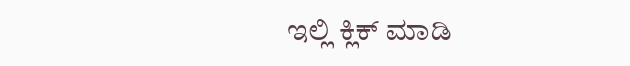ಇಲ್ಲಿ ಕ್ಲಿಕ್ ಮಾಡಿ